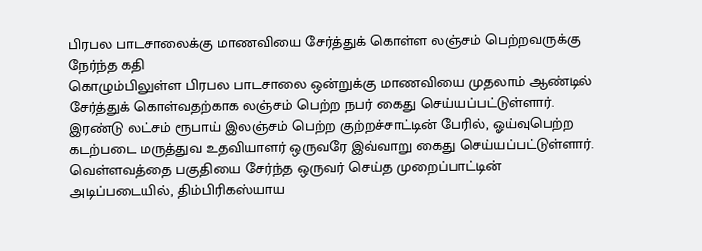பிரபல பாடசாலைக்கு மாணவியை சேர்த்துக் கொள்ள லஞ்சம் பெற்றவருக்கு நேர்ந்த கதி
கொழும்பிலுள்ள பிரபல பாடசாலை ஒன்றுக்கு மாணவியை முதலாம் ஆண்டில் சேர்த்துக் கொள்வதற்காக லஞ்சம் பெற்ற நபர் கைது செய்யப்பட்டுள்ளார்.
இரண்டு லட்சம் ரூபாய் இலஞ்சம் பெற்ற குற்றச்சாட்டின் பேரில், ஓய்வுபெற்ற கடற்படை மருத்துவ உதவியாளர் ஒருவரே இவ்வாறு கைது செய்யப்பட்டுள்ளார்.
வெள்ளவத்தை பகுதியை சேர்ந்த ஒருவர் செய்த முறைப்பாட்டின் அடிப்படையில், திம்பிரிகஸ்யாய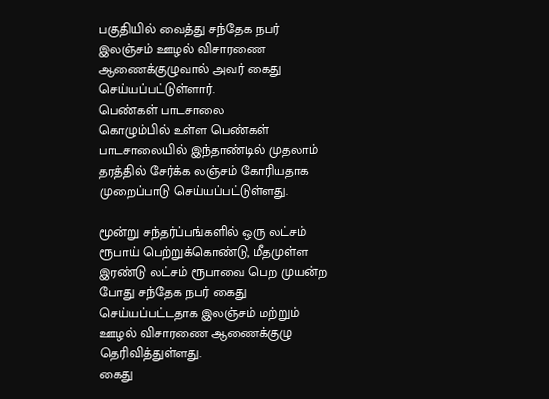பகுதியில் வைத்து சந்தேக நபர் இலஞ்சம் ஊழல் விசாரணை ஆணைக்குழுவால் அவர் கைது செய்யப்பட்டுள்ளார்.
பெண்கள் பாடசாலை
கொழும்பில் உள்ள பெண்கள் பாடசாலையில் இந்தாண்டில் முதலாம் தரத்தில் சேர்க்க லஞ்சம் கோரியதாக முறைப்பாடு செய்யப்பட்டுள்ளது.

மூன்று சந்தர்ப்பங்களில் ஒரு லட்சம் ரூபாய் பெற்றுக்கொண்டு, மீதமுள்ள இரண்டு லட்சம் ரூபாவை பெற முயன்ற போது சந்தேக நபர் கைது செய்யப்பட்டதாக இலஞ்சம் மற்றும் ஊழல் விசாரணை ஆணைக்குழு தெரிவித்துள்ளது.
கைது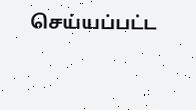செய்யப்பட்ட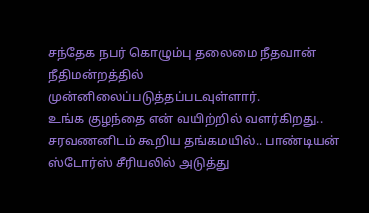சந்தேக நபர் கொழும்பு தலைமை நீதவான் நீதிமன்றத்தில் முன்னிலைப்படுத்தப்படவுள்ளார்.
உங்க குழந்தை என் வயிற்றில் வளர்கிறது.. சரவணனிடம் கூறிய தங்கமயில்.. பாண்டியன் ஸ்டோர்ஸ் சீரியலில் அடுத்து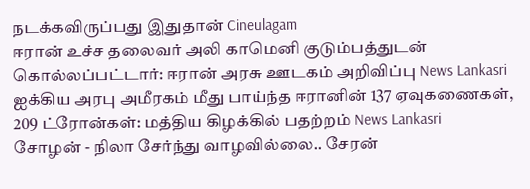நடக்கவிருப்பது இதுதான் Cineulagam
ஈரான் உச்ச தலைவர் அலி காமெனி குடும்பத்துடன் கொல்லப்பட்டார்: ஈரான் அரசு ஊடகம் அறிவிப்பு News Lankasri
ஐக்கிய அரபு அமீரகம் மீது பாய்ந்த ஈரானின் 137 ஏவுகணைகள், 209 ட்ரோன்கள்: மத்திய கிழக்கில் பதற்றம் News Lankasri
சோழன் - நிலா சேர்ந்து வாழவில்லை.. சேரன்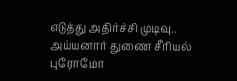எடுத்து அதிர்ச்சி முடிவு.. அய்யனார் துணை சீரியல் புரோமோ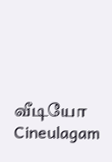வீடியோ Cineulagam